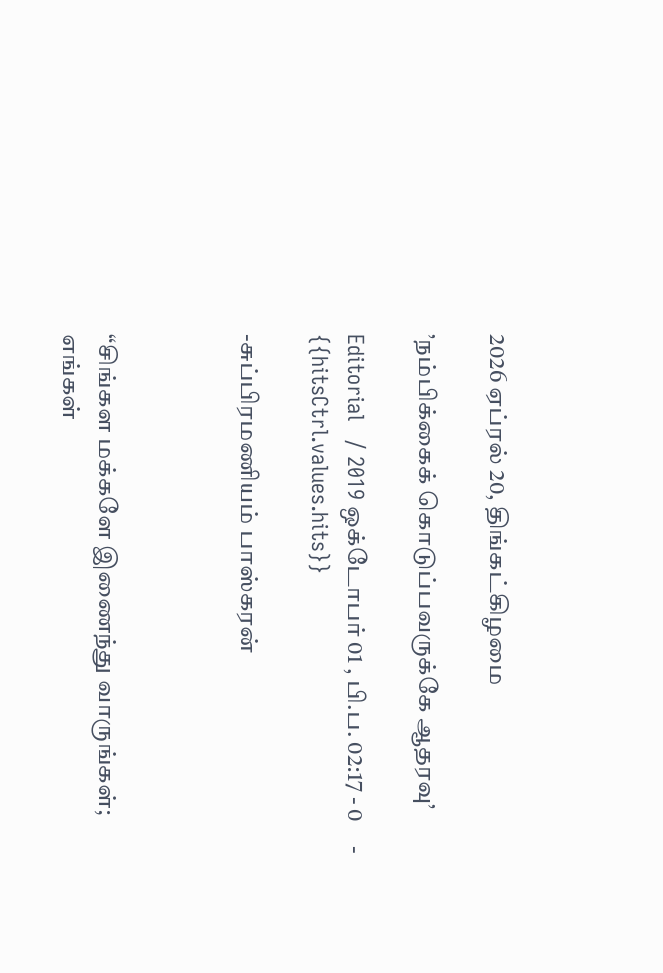2026 ஏப்ரல் 20, திங்கட்கிழமை

’நம்பிக்கைக் கொடுப்பவருக்கே ஆதரவு’

Editorial   / 2019 ஒக்டோபர் 01 , பி.ப. 02:17 - 0     - {{hitsCtrl.values.hits}}

-சுப்பிரமணியம் பாஸ்கரன்



“சிங்கள மக்களே இணைந்து வாருங்கள்; எங்கள்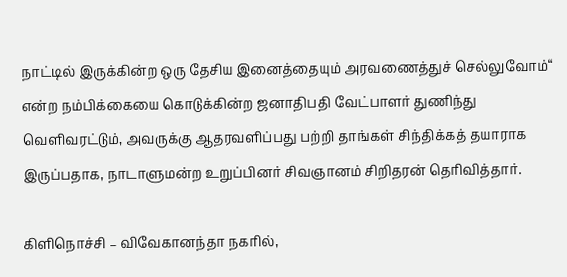நாட்டில் இருக்கின்ற ஒரு தேசிய இனைத்தையும் அரவணைத்துச் செல்லுவோம்“ என்ற நம்பிக்கையை கொடுக்கின்ற ஜனாதிபதி வேட்பாளர் துணிந்து வெளிவரட்டும், அவருக்கு ஆதரவளிப்பது பற்றி தாங்கள் சிந்திக்கத் தயாராக இருப்பதாக, நாடாளுமன்ற உறுப்பினர் சிவஞானம் சிறிதரன் தெரிவித்தார்.

கிளிநொச்சி – விவேகானந்தா நகரில்,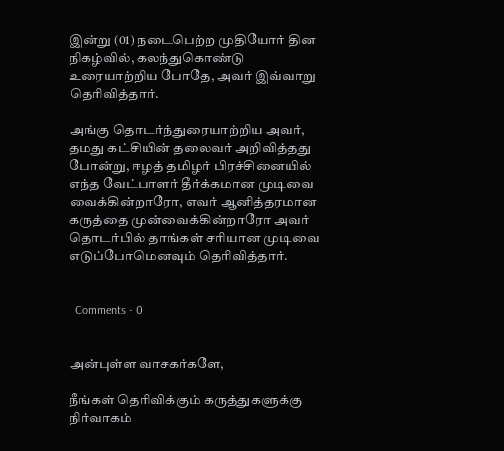இன்று (01) நடைபெற்ற முதியோர் தின நிகழ்வில், கலந்துகொண்டு உரையாற்றிய போதே, அவர் இவ்வாறு தெரிவித்தார்.

அங்கு தொடர்ந்துரையாற்றிய அவர், தமது கட்சியின் தலைவர் அறிவித்தது போன்று, ஈழத் தமிழர் பிரச்சினையில் எந்த வேட்பாளர் தீர்க்கமான முடிவை வைக்கின்றாரோ, எவர் ஆனித்தரமான கருத்தை முன்வைக்கின்றாரோ அவர் தொடர்பில் தாங்கள் சரியான முடிவை எடுப்போமெனவும் தெரிவித்தார்.


  Comments - 0


அன்புள்ள வாசகர்களே,

நீங்கள் தெரிவிக்கும் கருத்துகளுக்கு நிர்வாகம்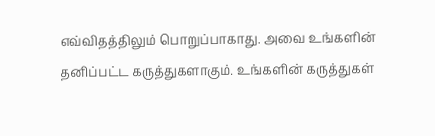எவ்விதத்திலும் பொறுப்பாகாது. அவை உங்களின் தனிப்பட்ட கருத்துகளாகும். உங்களின் கருத்துகள்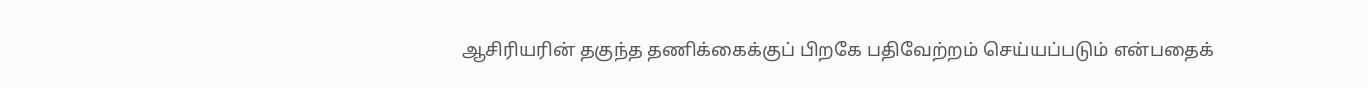ஆசிரியரின் தகுந்த தணிக்கைக்குப் பிறகே பதிவேற்றம் செய்யப்படும் என்பதைக்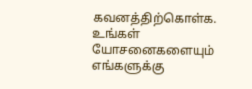கவனத்திற்கொள்க. உங்கள் யோசனைகளையும் எங்களுக்கு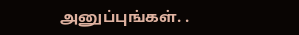அனுப்புங்கள். .